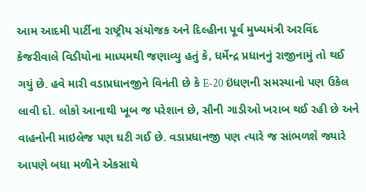આમ આદમી પાર્ટીના રાષ્ટ્રીય સંયોજક અને દિલ્હીના પૂર્વ મુખ્યમંત્રી અરવિંદ કેજરીવાલે વિડીયોના માધ્યમથી જણાવ્યુ હતું કે, ધર્મેન્દ્ર પ્રધાનનું રાજીનામું તો થઈ ગયું છે. હવે મારી વડાપ્રધાનજીને વિનંતી છે કે E-20 ઇંધણની સમસ્યાનો પણ ઉકેલ લાવી દો. લોકો આનાથી ખૂબ જ પરેશાન છે, સૌની ગાડીઓ ખરાબ થઈ રહી છે અને વાહનોની માઇલેજ પણ ઘટી ગઈ છે. વડાપ્રધાનજી પણ ત્યારે જ સાંભળશે જ્યારે આપણે બધા મળીને એકસાથે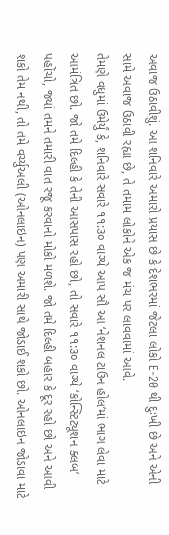અવાજ ઉઠાવીશું. આ શનિવારે અમારો પ્રયાસ છે કે દેશભરમાં જેટલા લોકો E-20 થી દુઃખી છે અને એની સામે અવાજ ઉઠાવી રહ્યા છે, તે તમામ લોકોને એક જ મંચ પર લાવવામાં આવે.
તેમણે વધુમાં ઉમેર્યું કે, શનિવારે સવારે ૧૧:૩૦ વાગ્યે આપ સૌ આ ‘નેશનલ ટાઉન હોલ’માં ભાગ લેવા માટે આમંત્રિત છો. જો તમે દિલ્હી કે તેની આસપાસ રહો છો, તો સવારે ૧૧:૩૦ વાગ્યે ‘કોન્સ્ટિટ્યૂશન ક્લબ’ પહોંચો, જ્યાં તમને તમારી વાત રજૂ કરવાનો મોકો મળશે. જો તમે દિલ્હી બહાર કે દૂર રહો છો અને આવી શકો તેમ નથી, તો તમે વર્ચ્યુઅલી (ઓનલાઇન) પણ અમારી સાથે જોડાઈ શકો છો. ઓનલાઇન જોડાવા માટે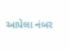આપેલા નંબર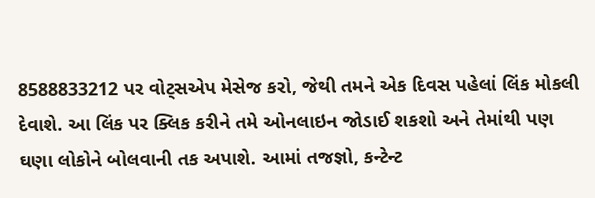8588833212 પર વોટ્સએપ મેસેજ કરો, જેથી તમને એક દિવસ પહેલાં લિંક મોકલી દેવાશે. આ લિંક પર ક્લિક કરીને તમે ઓનલાઇન જોડાઈ શકશો અને તેમાંથી પણ ઘણા લોકોને બોલવાની તક અપાશે. આમાં તજજ્ઞો, કન્ટેન્ટ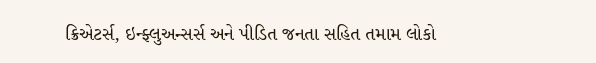ક્રિએટર્સ, ઇન્ફ્લુઅન્સર્સ અને પીડિત જનતા સહિત તમામ લોકો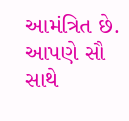આમંત્રિત છે. આપણે સૌ સાથે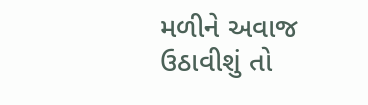મળીને અવાજ ઉઠાવીશું તો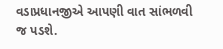વડાપ્રધાનજીએ આપણી વાત સાંભળવી જ પડશે.